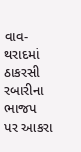વાવ-થરાદમાં ઠાકરસી રબારીના ભાજપ પર આકરા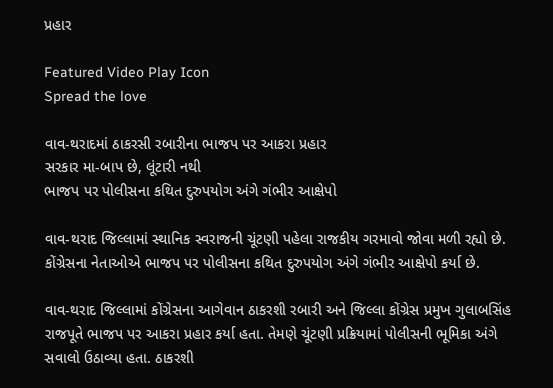પ્રહાર

Featured Video Play Icon
Spread the love

વાવ-થરાદમાં ઠાકરસી રબારીના ભાજપ પર આકરા પ્રહાર
સરકાર મા-બાપ છે, લૂંટારી નથી
ભાજપ પર પોલીસના કથિત દુરુપયોગ અંગે ગંભીર આક્ષેપો

વાવ-થરાદ જિલ્લામાં સ્થાનિક સ્વરાજની ચૂંટણી પહેલા રાજકીય ગરમાવો જોવા મળી રહ્યો છે. કોંગ્રેસના નેતાઓએ ભાજપ પર પોલીસના કથિત દુરુપયોગ અંગે ગંભીર આક્ષેપો કર્યા છે.

વાવ-થરાદ જિલ્લામાં કોંગ્રેસના આગેવાન ઠાકરશી રબારી અને જિલ્લા કોંગ્રેસ પ્રમુખ ગુલાબસિંહ રાજપૂતે ભાજપ પર આકરા પ્રહાર કર્યા હતા. તેમણે ચૂંટણી પ્રક્રિયામાં પોલીસની ભૂમિકા અંગે સવાલો ઉઠાવ્યા હતા. ઠાકરશી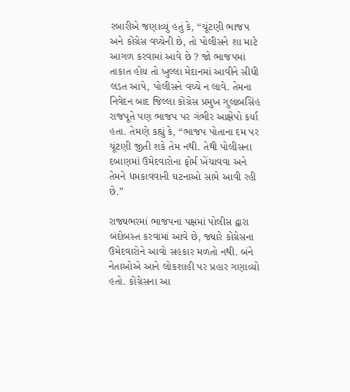રબારીએ જણાવ્યું હતું કે, “ચૂંટણી ભાજપ અને કોંગ્રેસ વચ્ચેની છે, તો પોલીસને શા માટે આગળ કરવામાં આવે છે ? જો ભાજપમાં તાકાત હોય તો ખુલ્લા મેદાનમાં આવીને સીધી લડત આપે, પોલીસને વચ્ચે ન લાવે. તેમના નિવેદન બાદ જિલ્લા કોંગ્રેસ પ્રમુખ ગુલાબસિંહ રાજપૂતે પણ ભાજપ પર ગંભીર આક્ષેપો કર્યા હતા. તેમણે કહ્યું કે, “ભાજપ પોતાના દમ પર ચૂંટણી જીતી શકે તેમ નથી. તેથી પોલીસના દબાણમાં ઉમેદવારોના ફોર્મ ખેંચાવવા અને તેમને ધમકાવવાની ઘટનાઓ સામે આવી રહી છે.”

રાજ્યભરમાં ભાજપના પક્ષમાં પોલીસ દ્વારા બંદોબસ્ત કરવામાં આવે છે, જ્યારે કોંગ્રેસના ઉમેદવારોને આવો સહકાર મળતો નથી. બંને નેતાઓએ આને લોકશાહી પર પ્રહાર ગણાવ્યો હતો. કોંગ્રેસના આ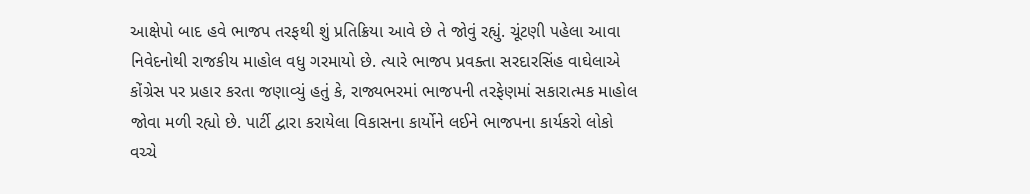આક્ષેપો બાદ હવે ભાજપ તરફથી શું પ્રતિક્રિયા આવે છે તે જોવું રહ્યું. ચૂંટણી પહેલા આવા નિવેદનોથી રાજકીય માહોલ વધુ ગરમાયો છે. ત્યારે ભાજપ પ્રવક્તા સરદારસિંહ વાઘેલાએ કોંગ્રેસ પર પ્રહાર કરતા જણાવ્યું હતું કે, રાજ્યભરમાં ભાજપની તરફેણમાં સકારાત્મક માહોલ જોવા મળી રહ્યો છે. પાર્ટી દ્વારા કરાયેલા વિકાસના કાર્યોને લઈને ભાજપના કાર્યકરો લોકો વચ્ચે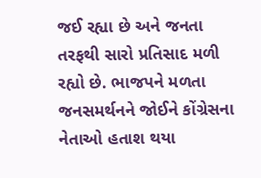જઈ રહ્યા છે અને જનતા તરફથી સારો પ્રતિસાદ મળી રહ્યો છે. ભાજપને મળતા જનસમર્થનને જોઈને કોંગ્રેસના નેતાઓ હતાશ થયા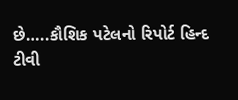છે…..કૌશિક પટેલનો રિપોર્ટ હિન્દ ટીવી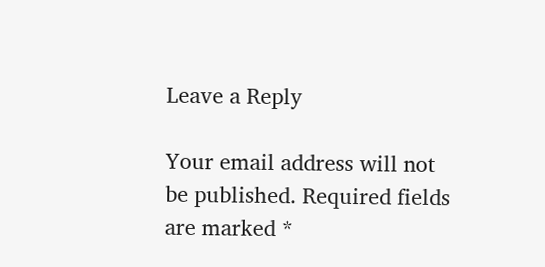Leave a Reply

Your email address will not be published. Required fields are marked *